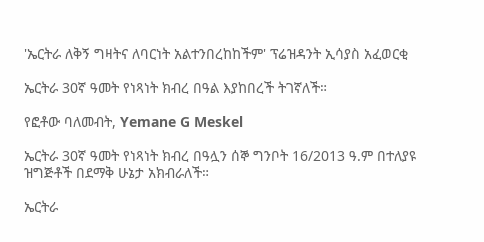'ኤርትራ ለቅኝ ግዛትና ለባርነት አልተንበረከከችም' ፕሬዝዳንት ኢሳያስ አፈወርቂ

ኤርትራ 30ኛ ዓመት የነጻነት ክብረ በዓል እያከበረች ትገኛለች።

የፎቶው ባለመብት, Yemane G Meskel

ኤርትራ 30ኛ ዓመት የነጻነት ክብረ በዓሏን ሰኞ ግንቦት 16/2013 ዓ.ም በተለያዩ ዝግጅቶች በደማቅ ሁኔታ አክብራለች።

ኤርትራ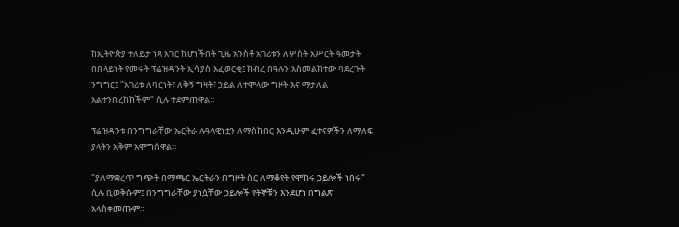ከኢትዮጵያ ተለይታ ነጻ አገር ከሆነችበት ጊዜ አንስቶ አገሪቱን ለሦስት አሥርት ዓመታት በበላይነት የመሩት ፕሬዝዳንት ኢሳያስ አፈወርቂ፤ ክብረ በዓሉን አስመልክተው ባደረጉት ንግግር፤ "አገሪቱ ለባርነት፣ ለቅኝ ግዛት፣ ኃይል ለተሞላው ግዞት እና ማታለል አልተንበረከከችም" ሲሉ ተደምጠዋል።

ፕሬዝዳንቱ በንግግራቸው ኤርትራ ሉዓላዊነቷን ለማስከበር እንዲሁም ፈተናዎችን ለማለፍ ያላትን አቅም አሞግሰዋል።

"ያለማቋረጥ ግጭት በማጫር ኤርትራን በግዞት ስር ለማቆየት የሞከሩ ኃይሎች ነበሩ" ሲሉ ቢወቅሱም፤ በንግግራቸው ያነሷቸው ኃይሎች የትኞቹን እንደሆነ በግልጽ አላስቀመጡም።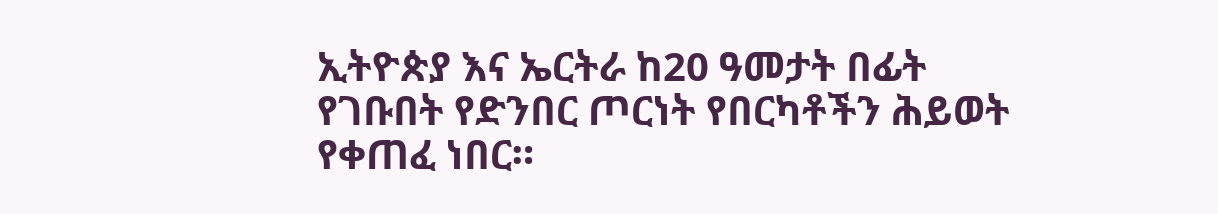ኢትዮጵያ እና ኤርትራ ከ20 ዓመታት በፊት የገቡበት የድንበር ጦርነት የበርካቶችን ሕይወት የቀጠፈ ነበር።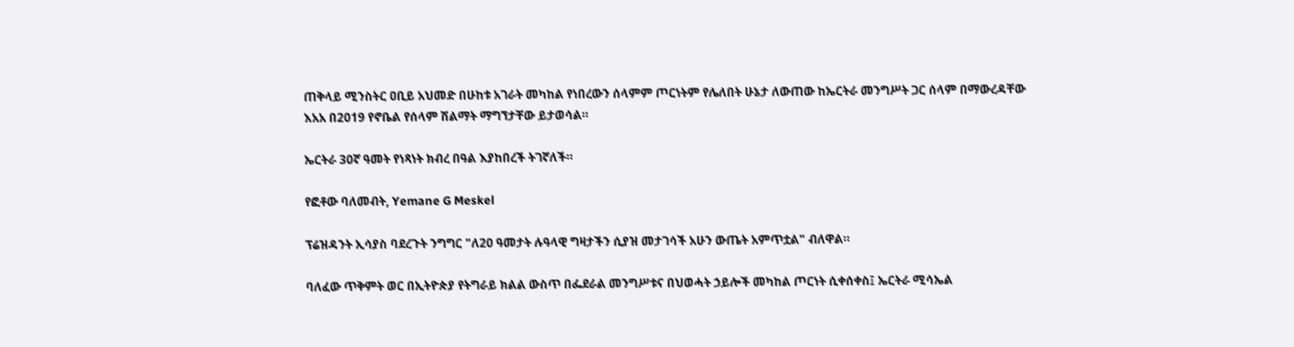ጠቅላይ ሚንስትር ዐቢይ አህመድ በሁከቱ አገራት መካከል የነበረውን ሰላምም ጦርነትም የሌለበት ሁኔታ ለውጠው ከኤርትራ መንግሥት ጋር ሰላም በማውረዳቸው እአአ በ2019 የኖቤል የሰላም ሽልማት ማግኘታቸው ይታወሳል።

ኤርትራ 30ኛ ዓመት የነጻነት ክብረ በዓል እያከበረች ትገኛለች።

የፎቶው ባለመብት, Yemane G Meskel

ፕሬዝዳንት ኢሳያስ ባደረጉት ንግግር "ለ20 ዓመታት ሉዓላዊ ግዛታችን ሲያዝ መታገሳች አሁን ውጤት አምጥቷል" ብለዋል።

ባለፈው ጥቅምት ወር በኢትዮጵያ የትግራይ ክልል ውስጥ በፌደራል መንግሥቱና በህወሓት ኃይሎች መካከል ጦርነት ሲቀሰቀስ፤ ኤርትራ ሚሳኤል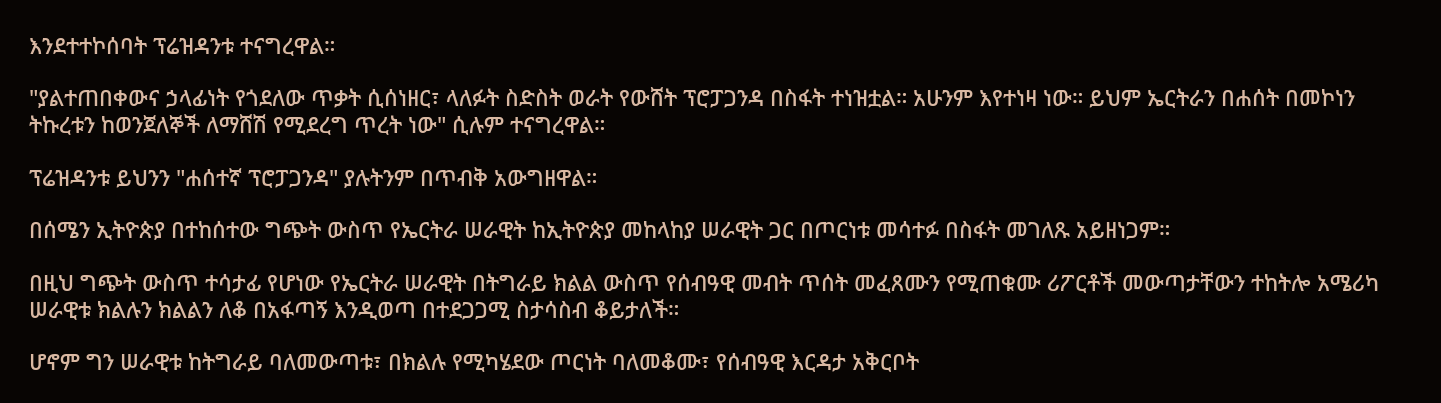እንደተተኮሰባት ፕሬዝዳንቱ ተናግረዋል።

"ያልተጠበቀውና ኃላፊነት የጎደለው ጥቃት ሲሰነዘር፣ ላለፉት ስድስት ወራት የውሸት ፕሮፓጋንዳ በስፋት ተነዝቷል። አሁንም እየተነዛ ነው። ይህም ኤርትራን በሐሰት በመኮነን ትኩረቱን ከወንጀለኞች ለማሸሽ የሚደረግ ጥረት ነው" ሲሉም ተናግረዋል።

ፕሬዝዳንቱ ይህንን "ሐሰተኛ ፕሮፓጋንዳ" ያሉትንም በጥብቅ አውግዘዋል።

በሰሜን ኢትዮጵያ በተከሰተው ግጭት ውስጥ የኤርትራ ሠራዊት ከኢትዮጵያ መከላከያ ሠራዊት ጋር በጦርነቱ መሳተፉ በስፋት መገለጹ አይዘነጋም።

በዚህ ግጭት ውስጥ ተሳታፊ የሆነው የኤርትራ ሠራዊት በትግራይ ክልል ውስጥ የሰብዓዊ መብት ጥሰት መፈጸሙን የሚጠቁሙ ሪፖርቶች መውጣታቸውን ተከትሎ አሜሪካ ሠራዊቱ ክልሉን ክልልን ለቆ በአፋጣኝ እንዲወጣ በተደጋጋሚ ስታሳስብ ቆይታለች።

ሆኖም ግን ሠራዊቱ ከትግራይ ባለመውጣቱ፣ በክልሉ የሚካሄደው ጦርነት ባለመቆሙ፣ የሰብዓዊ እርዳታ አቅርቦት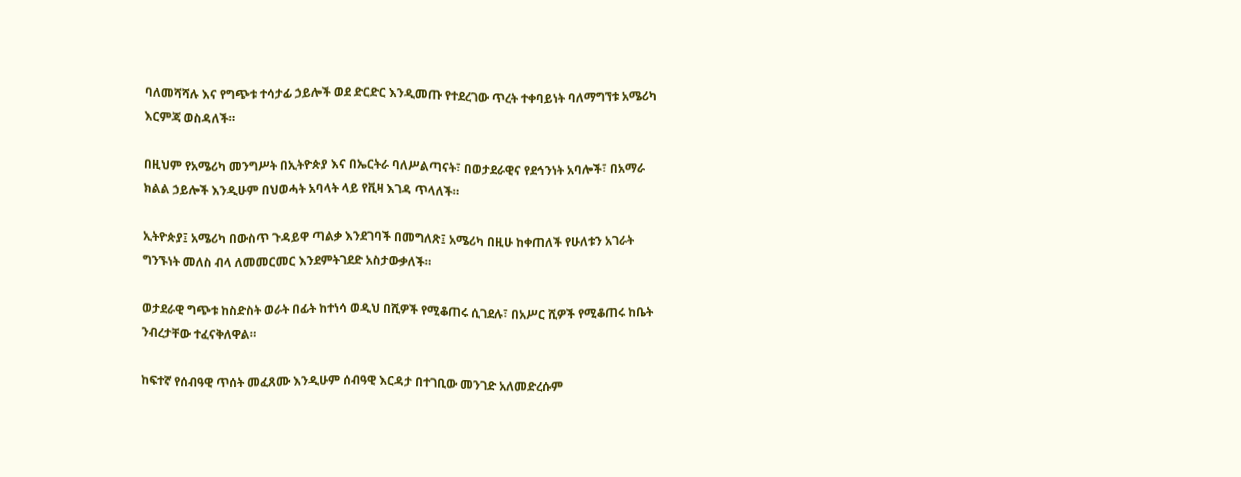ባለመሻሻሉ እና የግጭቱ ተሳታፊ ኃይሎች ወደ ድርድር እንዲመጡ የተደረገው ጥረት ተቀባይነት ባለማግኘቱ አሜሪካ እርምጃ ወስዳለች።

በዚህም የአሜሪካ መንግሥት በኢትዮጵያ እና በኤርትራ ባለሥልጣናት፣ በወታደራዊና የደኅንነት አባሎች፣ በአማራ ክልል ኃይሎች እንዲሁም በህወሓት አባላት ላይ የቪዛ እገዳ ጥላለች።

ኢትዮጵያ፤ አሜሪካ በውስጥ ጉዳይዋ ጣልቃ እንደገባች በመግለጽ፤ አሜሪካ በዚሁ ከቀጠለች የሁለቱን አገራት ግንኙነት መለስ ብላ ለመመርመር እንደምትገደድ አስታውቃለች።

ወታደራዊ ግጭቱ ከስድስት ወራት በፊት ከተነሳ ወዲህ በሺዎች የሚቆጠሩ ሲገደሉ፣ በአሥር ሺዎች የሚቆጠሩ ከቤት ንብረታቸው ተፈናቅለዋል።

ከፍተኛ የሰብዓዊ ጥሰት መፈጸሙ እንዲሁም ሰብዓዊ እርዳታ በተገቢው መንገድ አለመድረሱም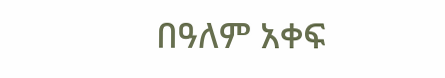በዓለም አቀፍ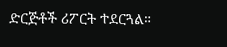ድርጅቶች ሪፖርት ተደርጓል።